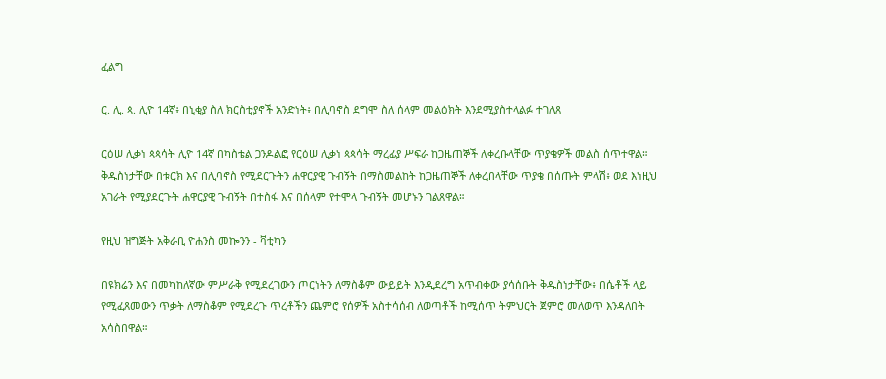ፈልግ

ር. ሊ. ጳ. ሊዮ 14ኛ፥ በኒቂያ ስለ ክርስቲያኖች አንድነት፥ በሊባኖስ ደግሞ ስለ ሰላም መልዕክት እንደሚያስተላልፉ ተገለጸ

ርዕሠ ሊቃነ ጳጳሳት ሊዮ 14ኛ በካስቴል ጋንዶልፎ የርዕሠ ሊቃነ ጳጳሳት ማረፊያ ሥፍራ ከጋዜጠኞች ለቀረቡላቸው ጥያቄዎች መልስ ሰጥተዋል። ቅዱስነታቸው በቱርክ እና በሊባኖስ የሚደርጉትን ሐዋርያዊ ጉብኝት በማስመልከት ከጋዜጠኞች ለቀረበላቸው ጥያቄ በሰጡት ምላሽ፥ ወደ እነዚህ አገራት የሚያደርጉት ሐዋርያዊ ጉብኝት በተስፋ እና በሰላም የተሞላ ጉብኝት መሆኑን ገልጸዋል።

የዚህ ዝግጅት አቅራቢ ዮሐንስ መኰንን - ቫቲካን

በዩክሬን እና በመካከለኛው ምሥራቅ የሚደረገውን ጦርነትን ለማስቆም ውይይት እንዲደረግ አጥብቀው ያሳሰቡት ቅዱስነታቸው፥ በሴቶች ላይ የሚፈጸመውን ጥቃት ለማስቆም የሚደረጉ ጥረቶችን ጨምሮ የሰዎች አስተሳሰብ ለወጣቶች ከሚሰጥ ትምህርት ጀምሮ መለወጥ እንዳለበት አሳስበዋል።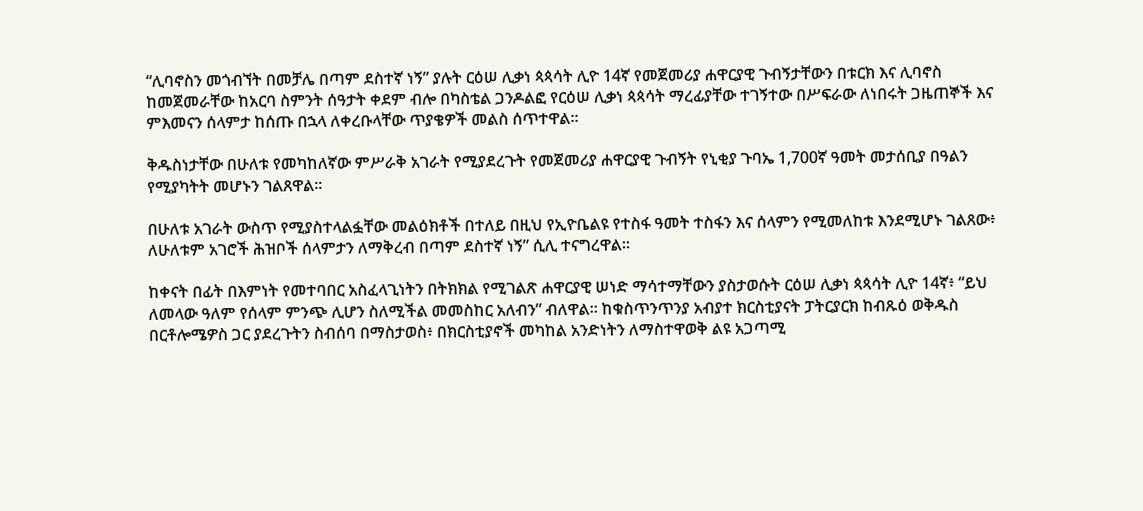“ሊባኖስን መጎብኘት በመቻሌ በጣም ደስተኛ ነኝ” ያሉት ርዕሠ ሊቃነ ጳጳሳት ሊዮ 14ኛ የመጀመሪያ ሐዋርያዊ ጉብኝታቸውን በቱርክ እና ሊባኖስ ከመጀመራቸው ከአርባ ስምንት ሰዓታት ቀደም ብሎ በካስቴል ጋንዶልፎ የርዕሠ ሊቃነ ጳጳሳት ማረፊያቸው ተገኝተው በሥፍራው ለነበሩት ጋዜጠኞች እና ምእመናን ሰላምታ ከሰጡ በኋላ ለቀረቡላቸው ጥያቄዎች መልስ ሰጥተዋል።

ቅዱስነታቸው በሁለቱ የመካከለኛው ምሥራቅ አገራት የሚያደረጉት የመጀመሪያ ሐዋርያዊ ጉብኝት የኒቂያ ጉባኤ 1,700ኛ ዓመት መታሰቢያ በዓልን የሚያካትት መሆኑን ገልጸዋል።

በሁለቱ አገራት ውስጥ የሚያስተላልፏቸው መልዕክቶች በተለይ በዚህ የኢዮቤልዩ የተስፋ ዓመት ተስፋን እና ሰላምን የሚመለከቱ እንደሚሆኑ ገልጸው፥ ለሁለቱም አገሮች ሕዝቦች ሰላምታን ለማቅረብ በጣም ደስተኛ ነኝ” ሲሊ ተናግረዋል።

ከቀናት በፊት በእምነት የመተባበር አስፈላጊነትን በትክክል የሚገልጽ ሐዋርያዊ ሠነድ ማሳተማቸውን ያስታወሱት ርዕሠ ሊቃነ ጳጳሳት ሊዮ 14ኛ፥ “ይህ ለመላው ዓለም የሰላም ምንጭ ሊሆን ስለሚችል መመስከር አለብን” ብለዋል። ከቁስጥንጥንያ አብያተ ክርስቲያናት ፓትርያርክ ከብጹዕ ወቅዱስ በርቶሎሜዎስ ጋር ያደረጉትን ስብሰባ በማስታወስ፥ በክርስቲያኖች መካከል አንድነትን ለማስተዋወቅ ልዩ አጋጣሚ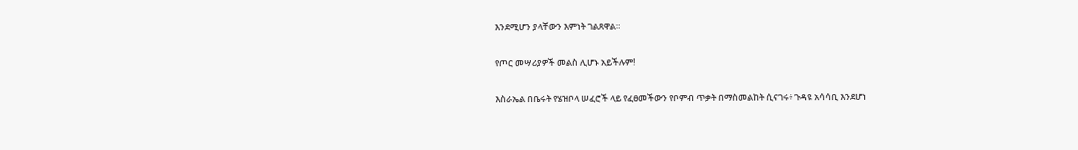እንደሚሆን ያላቸውን እምነት ገልጸዋል።

የጦር መሣሪያዎች መልስ ሊሆኑ አይችሉም!

እስራኤል በቤሩት የሄዝቦላ ሠፈሮች ላይ የፈፀመችውን የቦምብ ጥቃት በማስመልከት ሲናገሩ፥ ጉዳዩ አሳሳቢ እንደሆነ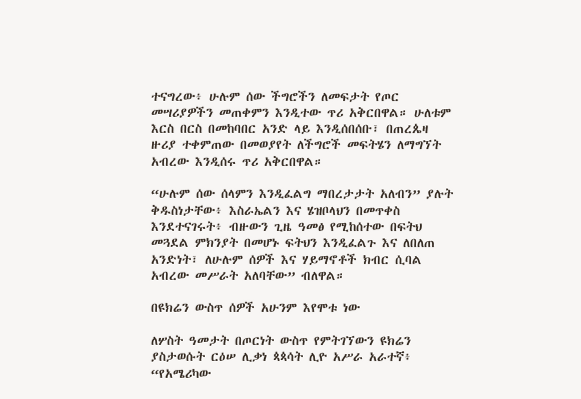ተናግረው፥ ሁሉም ሰው ችግሮችን ለመፍታት የጦር መሣሪያዎችን መጠቀምን እንዲተው ጥሪ አቅርበዋል። ሁለቱም እርስ በርስ በመከባበር አንድ ላይ እንዲሰበሰቡ፣ በጠረጴዛ ዙሪያ ተቀምጠው በመወያየት ለችግሮች መፍትሄን ለማግኘት አብረው እንዲሰሩ ጥሪ አቅርበዋል።

“ሁሉም ሰው ሰላምን እንዲፈልግ ማበረታታት አለብን” ያሉት ቅዱስነታቸው፥ እስራኤልን እና ሄዝቦላህን በመጥቀስ እንደተናገሩት፥ ብዙውን ጊዜ ዓመፅ የሚከሰተው በፍትህ መጓደል ምክንያት በመሆኑ ፍትህን እንዲፈልጉ እና ለበለጠ አንድነት፣ ለሁሉም ሰዎች እና ሃይማኖቶች ክብር ሲባል አብረው መሥራት አለባቸው” ብለዋል።

በዩክሬን ውስጥ ሰዎች አሁንም እየሞቱ ነው

ለሦስት ዓመታት በጦርነት ውስጥ የምትገኘውን ዩክሬን ያስታወሱት ርዕሠ ሊቃነ ጳጳሳት ሊዮ አሥራ አራተኛ፥ “የአሜሪካው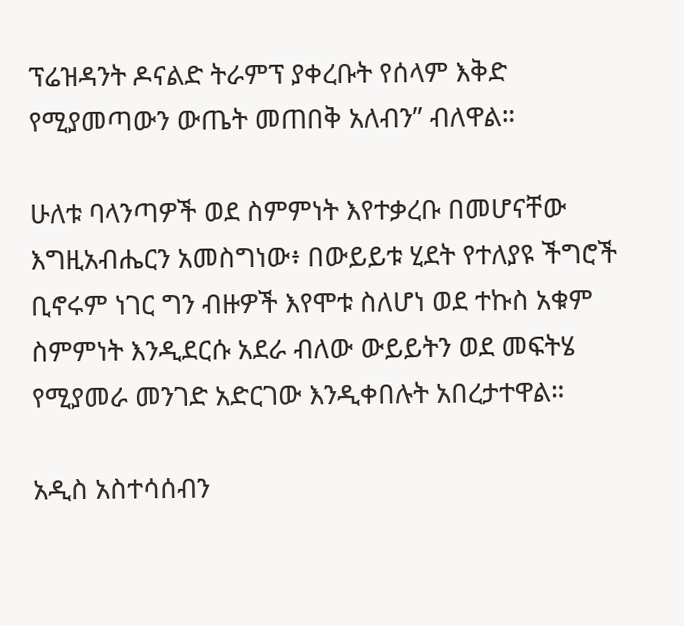ፕሬዝዳንት ዶናልድ ትራምፕ ያቀረቡት የሰላም እቅድ የሚያመጣውን ውጤት መጠበቅ አለብን” ብለዋል።

ሁለቱ ባላንጣዎች ወደ ስምምነት እየተቃረቡ በመሆናቸው እግዚአብሔርን አመስግነው፥ በውይይቱ ሂደት የተለያዩ ችግሮች ቢኖሩም ነገር ግን ብዙዎች እየሞቱ ስለሆነ ወደ ተኩስ አቁም ስምምነት እንዲደርሱ አደራ ብለው ውይይትን ወደ መፍትሄ የሚያመራ መንገድ አድርገው እንዲቀበሉት አበረታተዋል።

አዲስ አስተሳሰብን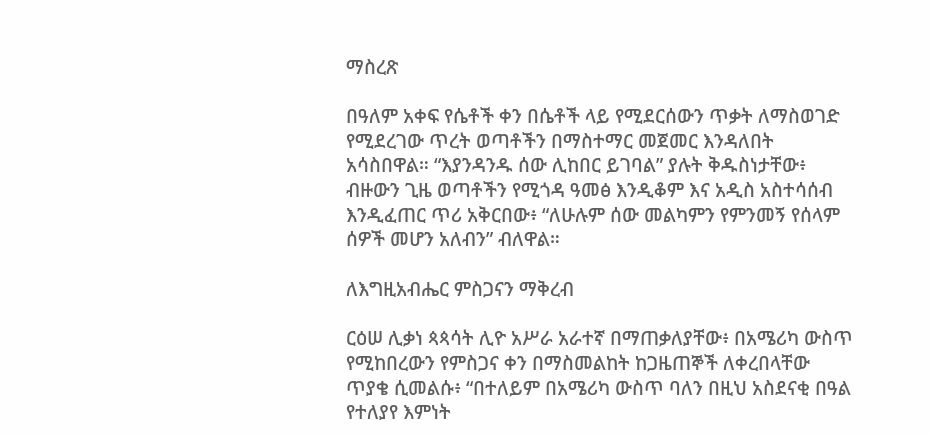ማስረጽ

በዓለም አቀፍ የሴቶች ቀን በሴቶች ላይ የሚደርሰውን ጥቃት ለማስወገድ የሚደረገው ጥረት ወጣቶችን በማስተማር መጀመር እንዳለበት አሳስበዋል። “እያንዳንዱ ሰው ሊከበር ይገባል” ያሉት ቅዱስነታቸው፥ ብዙውን ጊዜ ወጣቶችን የሚጎዳ ዓመፅ እንዲቆም እና አዲስ አስተሳሰብ እንዲፈጠር ጥሪ አቅርበው፥ “ለሁሉም ሰው መልካምን የምንመኝ የሰላም ሰዎች መሆን አለብን” ብለዋል።

ለእግዚአብሔር ምስጋናን ማቅረብ

ርዕሠ ሊቃነ ጳጳሳት ሊዮ አሥራ አራተኛ በማጠቃለያቸው፥ በአሜሪካ ውስጥ የሚከበረውን የምስጋና ቀን በማስመልከት ከጋዜጠኞች ለቀረበላቸው ጥያቄ ሲመልሱ፥ “በተለይም በአሜሪካ ውስጥ ባለን በዚህ አስደናቂ በዓል የተለያየ እምነት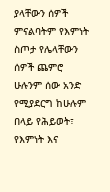ያላቸውን ሰዎች ምናልባትም የእምነት ስጦታ የሌላቸውን ሰዎች ጨምሮ ሁሉንም ሰው አንድ የሚያደርግ ከሁሉም በላይ የሕይወት፣ የእምነት እና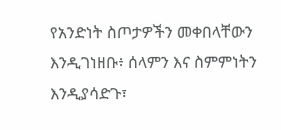የአንድነት ስጦታዎችን መቀበላቸውን እንዲገነዘቡ፥ ሰላምን እና ስምምነትን እንዲያሳድጉ፣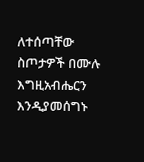ለተሰጣቸው ስጦታዎች በሙሉ እግዚአብሔርን እንዲያመሰግኑ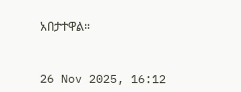አበታተዋል።



26 Nov 2025, 16:12